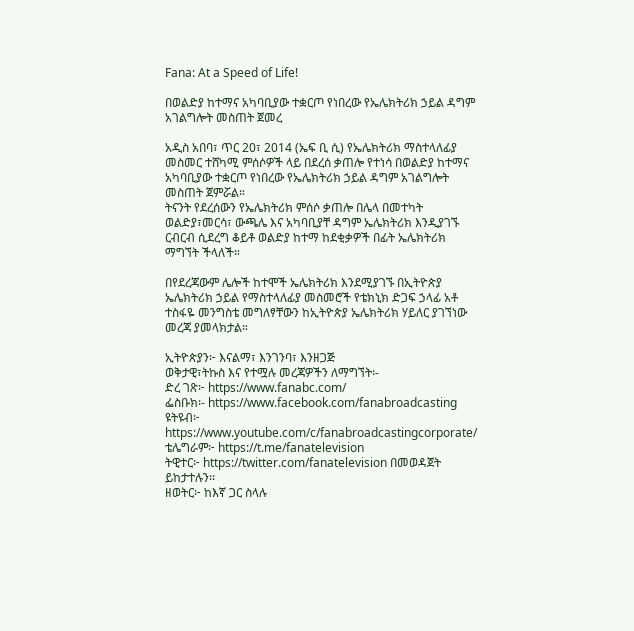Fana: At a Speed of Life!

በወልድያ ከተማና አካባቢያው ተቋርጦ የነበረው የኤሌክትሪክ ኃይል ዳግም አገልግሎት መስጠት ጀመረ

አዲስ አበባ፣ ጥር 20፣ 2014 (ኤፍ ቢ ሲ) የኤሌክትሪክ ማስተላለፊያ መስመር ተሸካሚ ምሰሶዎች ላይ በደረሰ ቃጠሎ የተነሳ በወልድያ ከተማና አካባቢያው ተቋርጦ የነበረው የኤሌክትሪክ ኃይል ዳግም አገልግሎት መስጠት ጀምሯል።
ትናንት የደረሰውን የኤሌክትሪክ ምሰሶ ቃጠሎ በሌላ በመተካት ወልድያ፣መርሳ፣ ውጫሌ እና አካባቢያቸ ዳግም ኤሌክትሪክ እንዲያገኙ ርብርብ ሲደረግ ቆይቶ ወልድያ ከተማ ከደቂቃዎች በፊት ኤሌክትሪክ ማግኘት ችላለች።

በየደረጃውም ሌሎች ከተሞች ኤሌክትሪክ እንደሚያገኙ በኢትዮጵያ ኤሌክትሪክ ኃይል የማስተላለፊያ መስመሮች የቴክኒክ ድጋፍ ኃላፊ አቶ ተስፋዬ መንግስቴ መግለፃቸውን ከኢትዮጵያ ኤሌክትሪክ ሃይለር ያገኘነው መረጃ ያመላክታል።

ኢትዮጵያን፦ እናልማ፣ እንገንባ፣ እንዘጋጅ
ወቅታዊ፣ትኩስ እና የተሟሉ መረጃዎችን ለማግኘት፡-
ድረ ገጽ፦ https://www.fanabc.com/
ፌስቡክ፡- https://www.facebook.com/fanabroadcasting
ዩትዩብ፦ https://www.youtube.com/c/fanabroadcastingcorporate/
ቴሌግራም፦ https://t.me/fanatelevision
ትዊተር፦ https://twitter.com/fanatelevision በመወዳጀት ይከታተሉን፡፡
ዘወትር፦ ከእኛ ጋር ስላሉ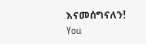እናመሰግናለን!
You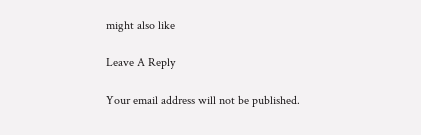might also like

Leave A Reply

Your email address will not be published.